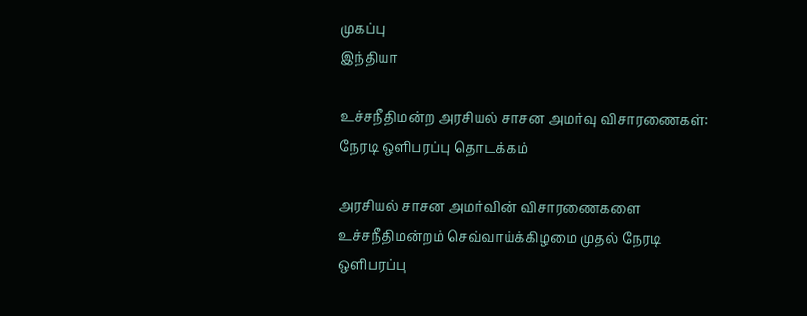முகப்பு
இந்தியா

உச்சநீதிமன்ற அரசியல் சாசன அமர்வு விசாரணைகள்: நேரடி ஒளிபரப்பு தொடக்கம்

அரசியல் சாசன அமர்வின் விசாரணைகளை உச்சநீதிமன்றம் செவ்வாய்க்கிழமை முதல் நேரடி ஒளிபரப்பு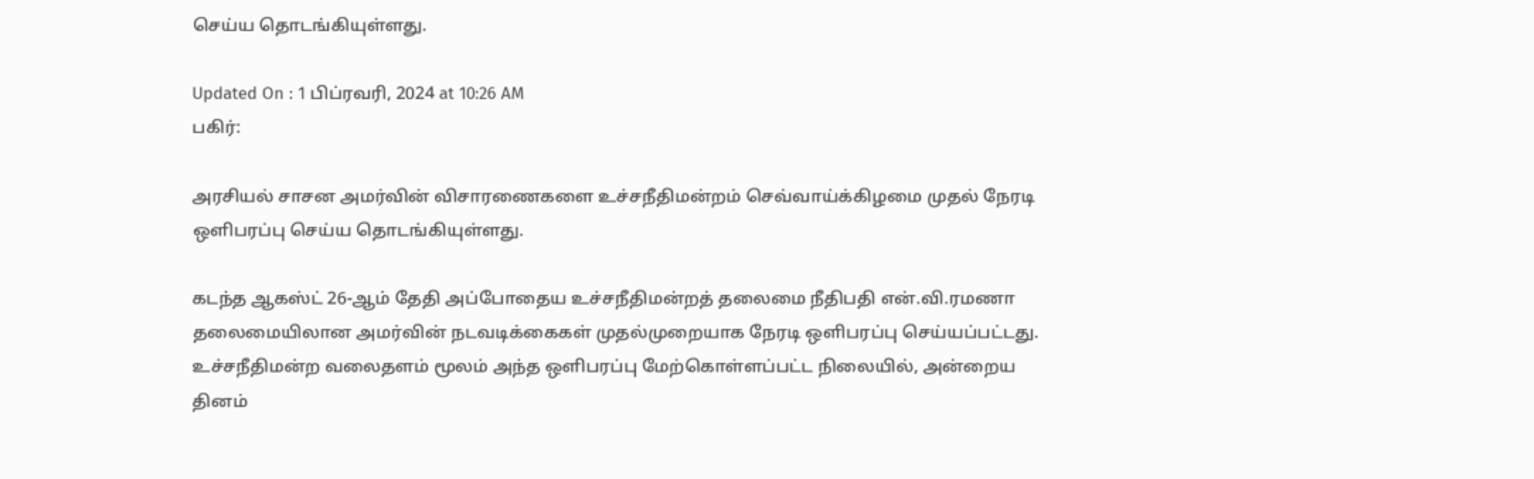செய்ய தொடங்கியுள்ளது.

Updated On : 1 பிப்ரவரி, 2024 at 10:26 AM
பகிர்:

அரசியல் சாசன அமர்வின் விசாரணைகளை உச்சநீதிமன்றம் செவ்வாய்க்கிழமை முதல் நேரடி ஒளிபரப்பு செய்ய தொடங்கியுள்ளது.

கடந்த ஆகஸ்ட் 26-ஆம் தேதி அப்போதைய உச்சநீதிமன்றத் தலைமை நீதிபதி என்.வி.ரமணா தலைமையிலான அமர்வின் நடவடிக்கைகள் முதல்முறையாக நேரடி ஒளிபரப்பு செய்யப்பட்டது. உச்சநீதிமன்ற வலைதளம் மூலம் அந்த ஒளிபரப்பு மேற்கொள்ளப்பட்ட நிலையில், அன்றைய தினம்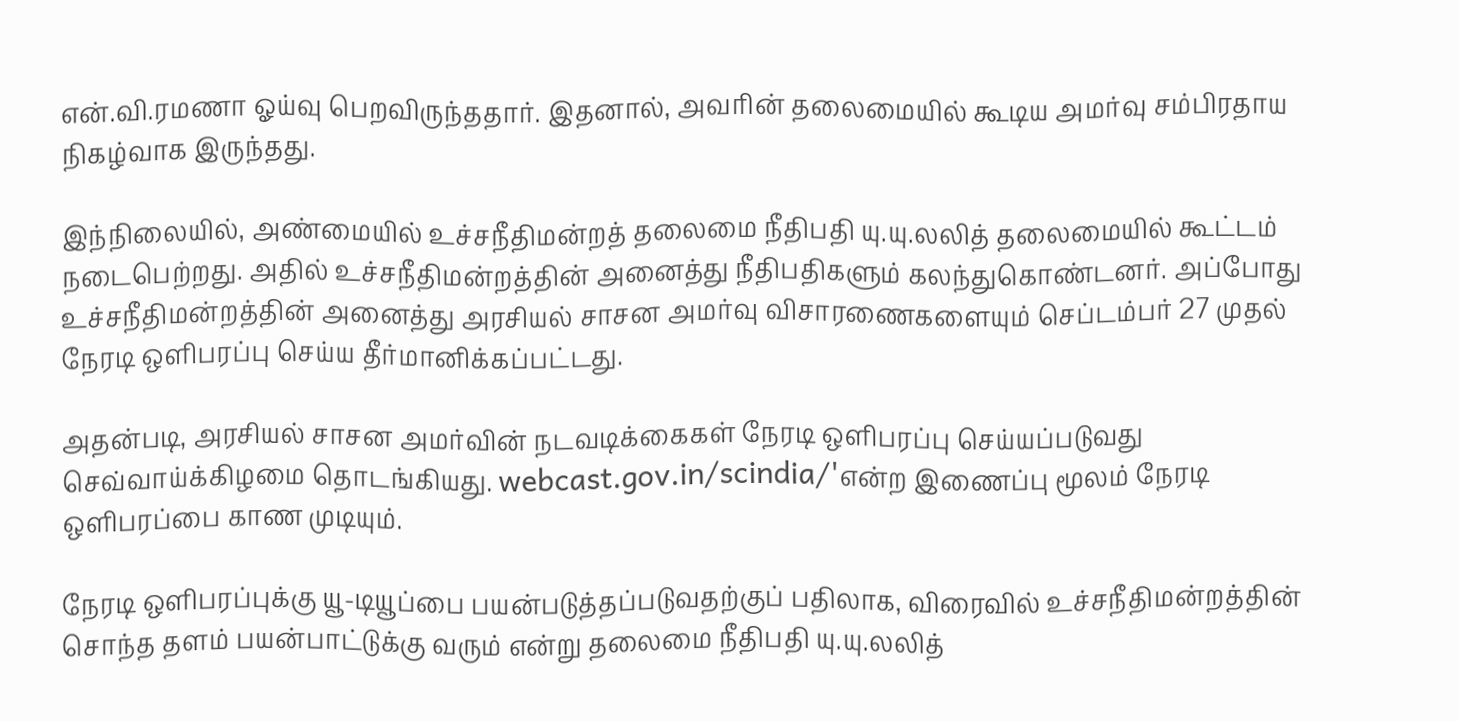என்.வி.ரமணா ஓய்வு பெறவிருந்ததார். இதனால், அவரின் தலைமையில் கூடிய அமர்வு சம்பிரதாய நிகழ்வாக இருந்தது.

இந்நிலையில், அண்மையில் உச்சநீதிமன்றத் தலைமை நீதிபதி யு.யு.லலித் தலைமையில் கூட்டம் நடைபெற்றது. அதில் உச்சநீதிமன்றத்தின் அனைத்து நீதிபதிகளும் கலந்துகொண்டனர். அப்போது உச்சநீதிமன்றத்தின் அனைத்து அரசியல் சாசன அமர்வு விசாரணைகளையும் செப்டம்பர் 27 முதல் நேரடி ஒளிபரப்பு செய்ய தீர்மானிக்கப்பட்டது.

அதன்படி, அரசியல் சாசன அமர்வின் நடவடிக்கைகள் நேரடி ஒளிபரப்பு செய்யப்படுவது செவ்வாய்க்கிழமை தொடங்கியது. webcast.gov.in/scindia/'என்ற இணைப்பு மூலம் நேரடி ஒளிபரப்பை காண முடியும்.

நேரடி ஒளிபரப்புக்கு யூ-டியூப்பை பயன்படுத்தப்படுவதற்குப் பதிலாக, விரைவில் உச்சநீதிமன்றத்தின் சொந்த தளம் பயன்பாட்டுக்கு வரும் என்று தலைமை நீதிபதி யு.யு.லலித்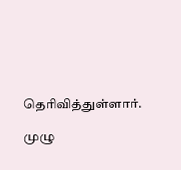தெரிவித்துள்ளார்.

முழு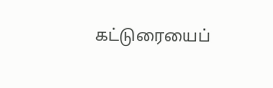கட்டுரையைப்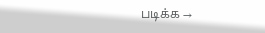படிக்க →